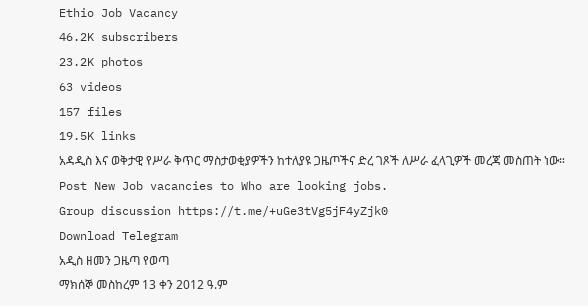Ethio Job Vacancy
46.2K subscribers
23.2K photos
63 videos
157 files
19.5K links
አዳዲስ እና ወቅታዊ የሥራ ቅጥር ማስታወቂያዎችን ከተለያዩ ጋዜጦችና ድረ ገጾች ለሥራ ፈላጊዎች መረጃ መስጠት ነው።
Post New Job vacancies to Who are looking jobs.
Group discussion https://t.me/+uGe3tVg5jF4yZjk0
Download Telegram
አዲስ ዘመን ጋዜጣ የወጣ
ማክሰኞ መስከረም 13 ቀን 2012 ዓ.ም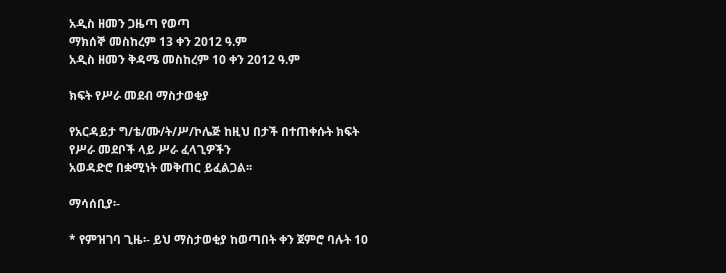አዲስ ዘመን ጋዜጣ የወጣ
ማክሰኞ መስከረም 13 ቀን 2012 ዓ.ም
አዲስ ዘመን ቅዳሜ መስከረም 10 ቀን 2012 ዓ.ም

ክፍት የሥራ መደብ ማስታወቂያ

የአርዳይታ ግ/ቴ/ሙ/ት/ሥ/ኮሌጅ ከዚህ በታች በተጠቀሱት ክፍት የሥራ መደቦች ላይ ሥራ ፈላጊዎችን
አወዳድሮ በቋሚነት መቅጠር ይፈልጋል፡፡

ማሳሰቢያ፡-

* የምዝገባ ጊዜ፡- ይህ ማስታወቂያ ከወጣበት ቀን ጀምሮ ባሉት 10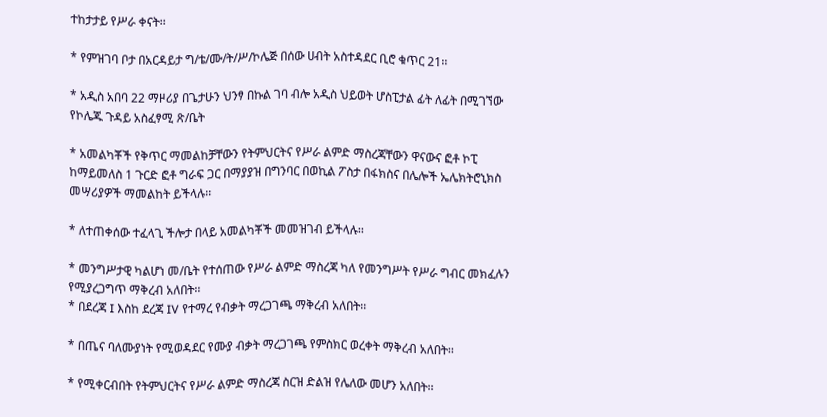ተከታታይ የሥራ ቀናት፡፡

* የምዝገባ ቦታ በአርዳይታ ግ/ቴ/ሙ/ት/ሥ/ኮሌጅ በሰው ሀብት አስተዳደር ቢሮ ቁጥር 21፡፡

* አዲስ አበባ 22 ማዞሪያ በጌታሁን ህንፃ በኩል ገባ ብሎ አዲስ ህይወት ሆስፒታል ፊት ለፊት በሚገኘው
የኮሌጁ ጉዳይ አስፈፃሚ ጽ/ቤት

* አመልካቾች የቅጥር ማመልከቻቸውን የትምህርትና የሥራ ልምድ ማስረጃቸውን ዋናውና ፎቶ ኮፒ
ከማይመለስ 1 ጉርድ ፎቶ ግራፍ ጋር በማያያዝ በግንባር በወኪል ፖስታ በፋክስና በሌሎች ኤሌክትሮኒክስ
መሣሪያዎች ማመልከት ይችላሉ፡፡

* ለተጠቀሰው ተፈላጊ ችሎታ በላይ አመልካቾች መመዝገብ ይችላሉ፡፡

* መንግሥታዊ ካልሆነ መ/ቤት የተሰጠው የሥራ ልምድ ማስረጃ ካለ የመንግሥት የሥራ ግብር መክፈሉን
የሚያረጋግጥ ማቅረብ አለበት፡፡
* በደረጃ I እስከ ደረጃ IV የተማረ የብቃት ማረጋገጫ ማቅረብ አለበት፡፡

* በጤና ባለሙያነት የሚወዳደር የሙያ ብቃት ማረጋገጫ የምስክር ወረቀት ማቅረብ አለበት፡፡

* የሚቀርብበት የትምህርትና የሥራ ልምድ ማስረጃ ስርዝ ድልዝ የሌለው መሆን አለበት፡፡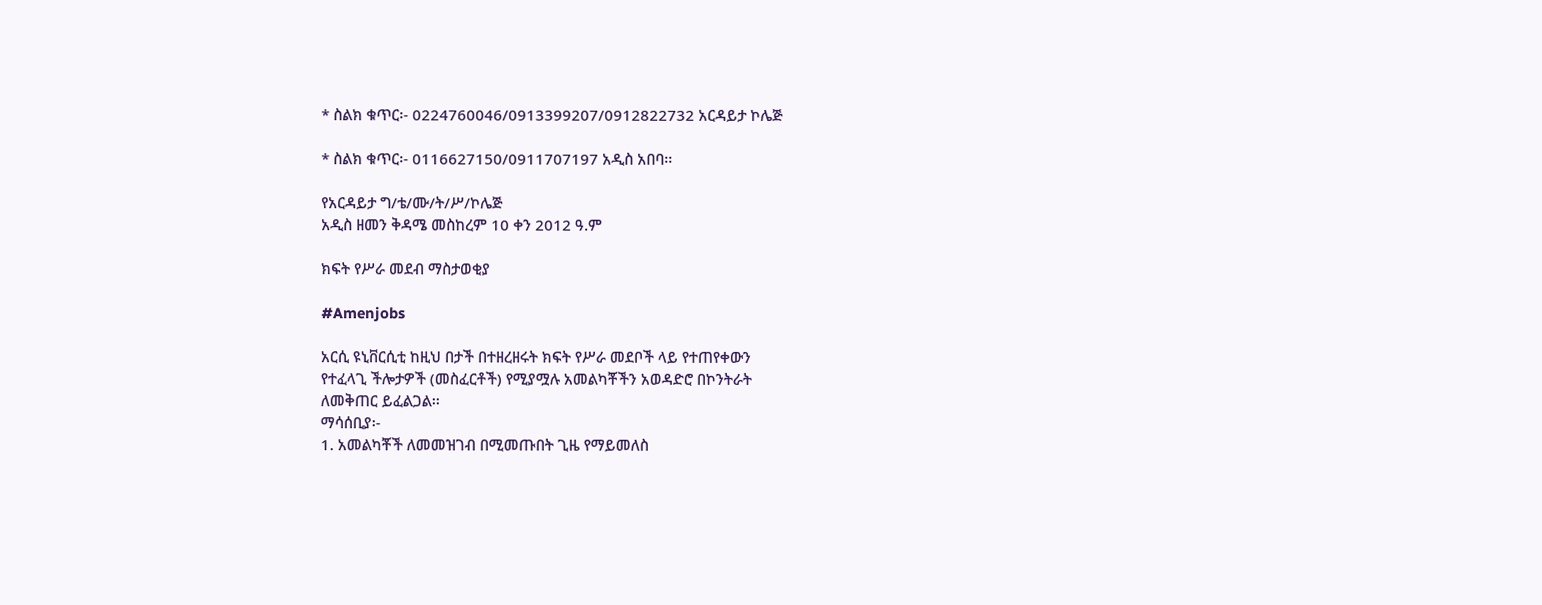* ስልክ ቁጥር፡- 0224760046/0913399207/0912822732 አርዳይታ ኮሌጅ

* ስልክ ቁጥር፡- 0116627150/0911707197 አዲስ አበባ፡፡

የአርዳይታ ግ/ቴ/ሙ/ት/ሥ/ኮሌጅ
አዲስ ዘመን ቅዳሜ መስከረም 10 ቀን 2012 ዓ.ም

ክፍት የሥራ መደብ ማስታወቂያ

#Amenjobs

አርሲ ዩኒቨርሲቲ ከዚህ በታች በተዘረዘሩት ክፍት የሥራ መደቦች ላይ የተጠየቀውን
የተፈላጊ ችሎታዎች (መስፈርቶች) የሚያሟሉ አመልካቾችን አወዳድሮ በኮንትራት
ለመቅጠር ይፈልጋል፡፡
ማሳሰቢያ፡-
1. አመልካቾች ለመመዝገብ በሚመጡበት ጊዜ የማይመለስ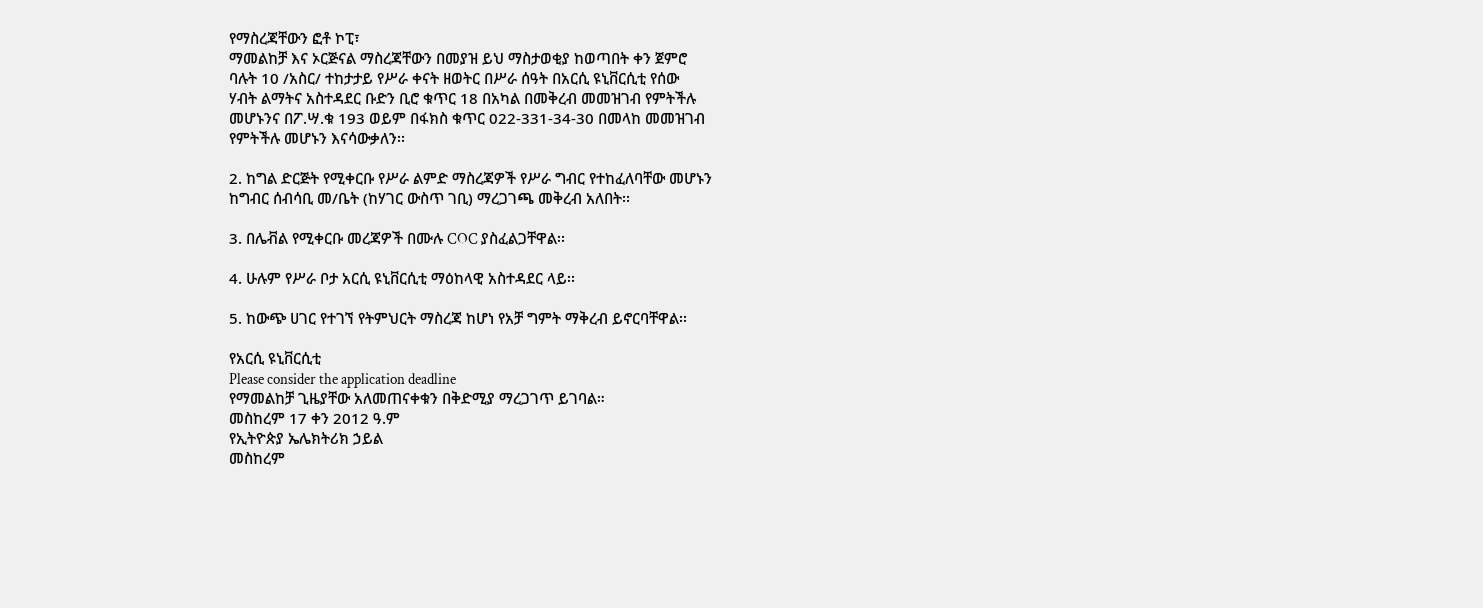የማስረጃቸውን ፎቶ ኮፒ፣
ማመልከቻ እና ኦርጅናል ማስረጃቸውን በመያዝ ይህ ማስታወቂያ ከወጣበት ቀን ጀምሮ
ባሉት 10 /አስር/ ተከታታይ የሥራ ቀናት ዘወትር በሥራ ሰዓት በአርሲ ዩኒቨርሲቲ የሰው
ሃብት ልማትና አስተዳደር ቡድን ቢሮ ቁጥር 18 በአካል በመቅረብ መመዝገብ የምትችሉ
መሆኑንና በፖ.ሣ.ቁ 193 ወይም በፋክስ ቁጥር 022-331-34-30 በመላከ መመዝገብ
የምትችሉ መሆኑን እናሳውቃለን፡፡

2. ከግል ድርጅት የሚቀርቡ የሥራ ልምድ ማስረጃዎች የሥራ ግብር የተከፈለባቸው መሆኑን
ከግብር ሰብሳቢ መ/ቤት (ከሃገር ውስጥ ገቢ) ማረጋገጫ መቅረብ አለበት፡፡

3. በሌቭል የሚቀርቡ መረጃዎች በሙሉ COC ያስፈልጋቸዋል፡፡

4. ሁሉም የሥራ ቦታ አርሲ ዩኒቨርሲቲ ማዕከላዊ አስተዳደር ላይ፡፡

5. ከውጭ ሀገር የተገኘ የትምህርት ማስረጃ ከሆነ የአቻ ግምት ማቅረብ ይኖርባቸዋል፡፡

የአርሲ ዩኒቨርሲቲ
Please consider the application deadline
የማመልከቻ ጊዜያቸው አለመጠናቀቁን በቅድሚያ ማረጋገጥ ይገባል።
መስከረም 17 ቀን 2012 ዓ.ም
የኢትዮጵያ ኤሌክትሪክ ኃይል
መስከረም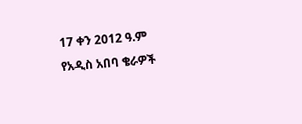17 ቀን 2012 ዓ.ም
የአዲስ አበባ ቄራዎች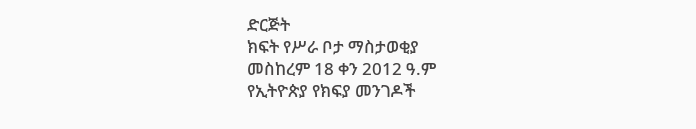ድርጅት
ክፍት የሥራ ቦታ ማስታወቂያ
መስከረም 18 ቀን 2012 ዓ.ም
የኢትዮጵያ የክፍያ መንገዶች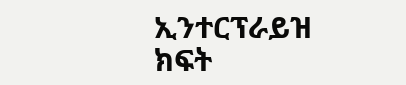ኢንተርፕራይዝ
ክፍት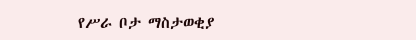የሥራ ቦታ ማስታወቂያ